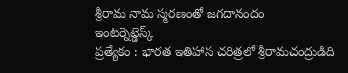శ్రీరామ నామ స్మరణంతో జగదానందం
ఇంటర్నెట్డెస్క్
ప్రత్యేకం : భారత ఇతిహాస చరిత్రలో శ్రీరామచంద్రుడిది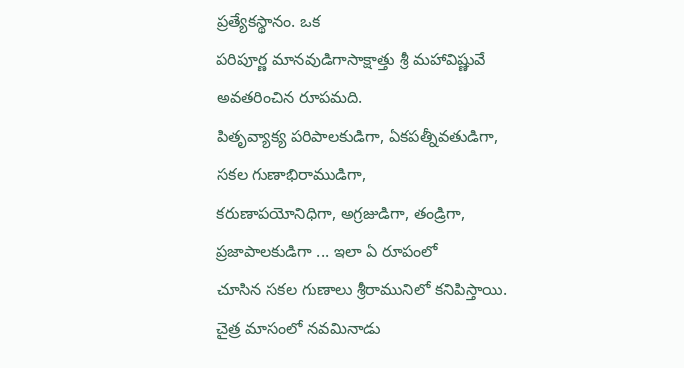ప్రత్యేకస్థానం. ఒక
పరిపూర్ణ మానవుడిగాసాక్షాత్తు శ్రీ మహావిష్ణువే అవతరించిన రూపమది.
పితృవ్యాక్య పరిపాలకుడిగా, ఏకపత్నీవతుడిగా, సకల గుణాభిరాముడిగా,
కరుణాపయోనిధిగా, అగ్రజుడిగా, తండ్రిగా, ప్రజాపాలకుడిగా ... ఇలా ఏ రూపంలో
చూసిన సకల గుణాలు శ్రీరామునిలో కనిపిస్తాయి.
చైత్ర మాసంలో నవమినాడు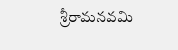శ్రీరామనవమి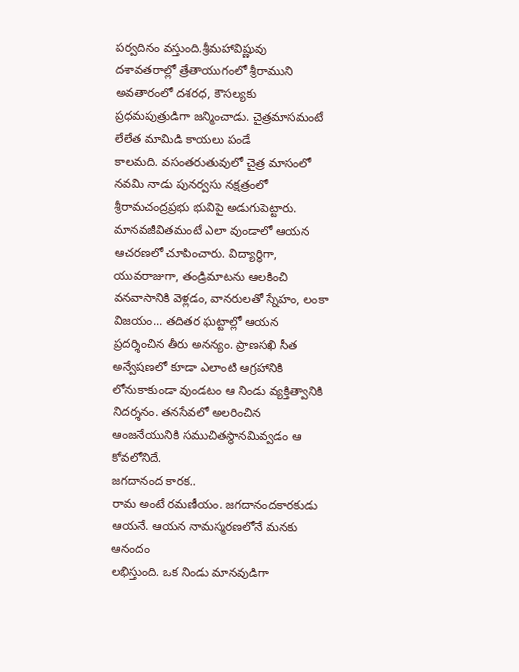పర్వదినం వస్తుంది.శ్రీమహావిష్ణువు
దశావతరాల్లో త్రేతాయుగంలో శ్రీరాముని అవతారంలో దశరధ, కౌసల్యకు
ప్రధమపుత్రుడిగా జన్మించాడు. చైత్రమాసమంటే లేలేత మామిడి కాయలు పండే
కాలమది. వసంతరుతువులో చైత్ర మాసంలో నవమి నాడు పునర్వసు నక్షత్రంలో
శ్రీరామచంద్రప్రభు భువిపై అడుగుపెట్టారు. మానవజీవితమంటే ఎలా వుండాలో ఆయన
ఆచరణలో చూపించారు. విద్యార్థిగా, యువరాజుగా, తండ్రిమాటను ఆలకించి
వనవాసానికి వెళ్లడం, వానరులతో స్నేహం, లంకా విజయం... తదితర ఘట్టాల్లో ఆయన
ప్రదర్శించిన తీరు అనన్యం. ప్రాణసఖి సీత అన్వేషణలో కూడా ఎలాంటి ఆగ్రహానికి
లోనుకాకుండా వుండటం ఆ నిండు వ్యక్తిత్వానికి నిదర్శనం. తనసేవలో అలరించిన
ఆంజనేయునికి సముచితస్థానమివ్వడం ఆ కోవలోనిదే.
జగదానంద కారక..
రామ అంటే రమణీయం. జగదానందకారకుడు ఆయనే. ఆయన నామస్మరణలోనే మనకు ఆనందం
లభిస్తుంది. ఒక నిండు మానవుడిగా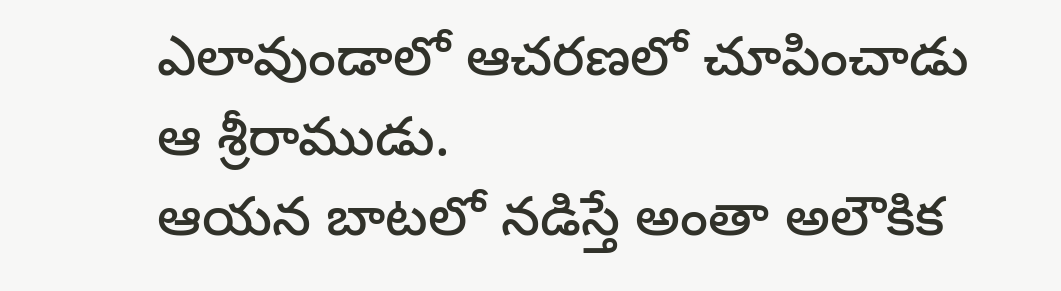ఎలావుండాలో ఆచరణలో చూపించాడు ఆ శ్రీరాముడు.
ఆయన బాటలో నడిస్తే అంతా అలౌకిక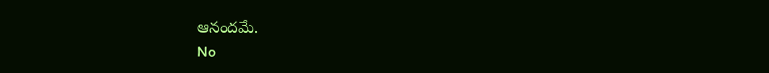ఆనందమే.
No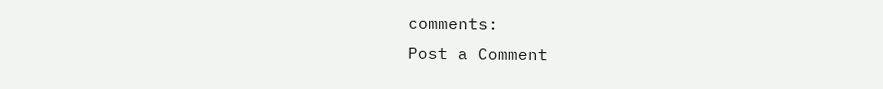comments:
Post a Comment